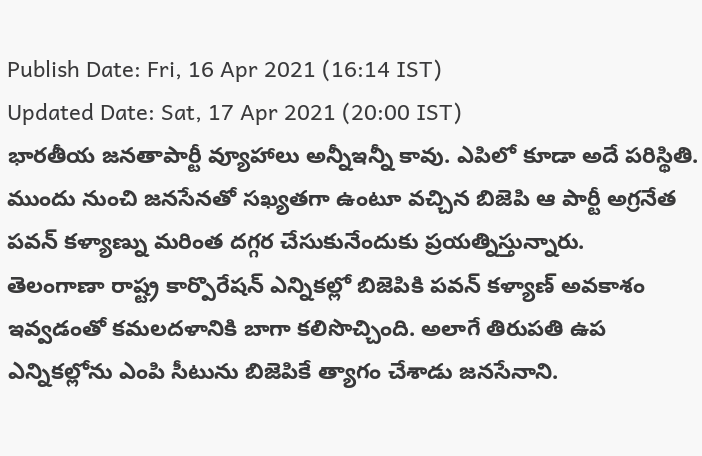Publish Date: Fri, 16 Apr 2021 (16:14 IST)
Updated Date: Sat, 17 Apr 2021 (20:00 IST)
భారతీయ జనతాపార్టీ వ్యూహాలు అన్నీఇన్నీ కావు. ఎపిలో కూడా అదే పరిస్థితి. ముందు నుంచి జనసేనతో సఖ్యతగా ఉంటూ వచ్చిన బిజెపి ఆ పార్టీ అగ్రనేత పవన్ కళ్యాణ్ను మరింత దగ్గర చేసుకునేందుకు ప్రయత్నిస్తున్నారు.
తెలంగాణా రాష్ట్ర కార్పొరేషన్ ఎన్నికల్లో బిజెపికి పవన్ కళ్యాణ్ అవకాశం ఇవ్వడంతో కమలదళానికి బాగా కలిసొచ్చింది. అలాగే తిరుపతి ఉప ఎన్నికల్లోను ఎంపి సీటును బిజెపికే త్యాగం చేశాడు జనసేనాని.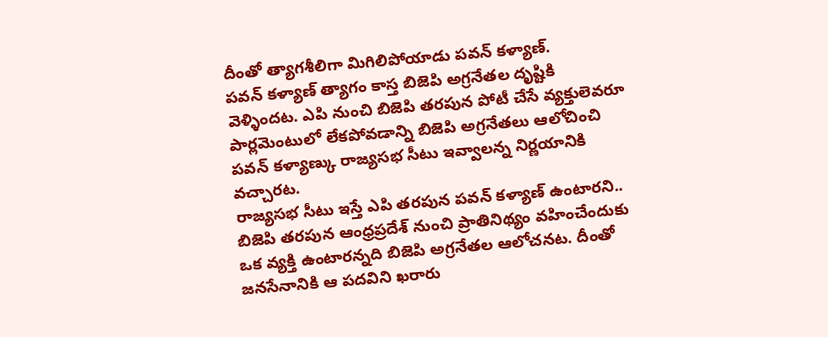దీంతో త్యాగశీలిగా మిగిలిపోయాడు పవన్ కళ్యాణ్.
పవన్ కళ్యాణ్ త్యాగం కాస్త బిజెపి అగ్రనేతల దృష్టికి వెళ్ళిందట. ఎపి నుంచి బిజెపి తరపున పోటీ చేసే వ్యక్తులెవరూ పార్లమెంటులో లేకపోవడాన్ని బిజెపి అగ్రనేతలు ఆలోచించి పవన్ కళ్యాణ్కు రాజ్యసభ సీటు ఇవ్వాలన్న నిర్ణయానికి వచ్చారట.
రాజ్యసభ సీటు ఇస్తే ఎపి తరపున పవన్ కళ్యాణ్ ఉంటారని.. బిజెపి తరపున ఆంధ్రప్రదేశ్ నుంచి ప్రాతినిథ్యం వహించేందుకు ఒక వ్యక్తి ఉంటారన్నది బిజెపి అగ్రనేతల ఆలోచనట. దీంతో జనసేనానికి ఆ పదవిని ఖరారు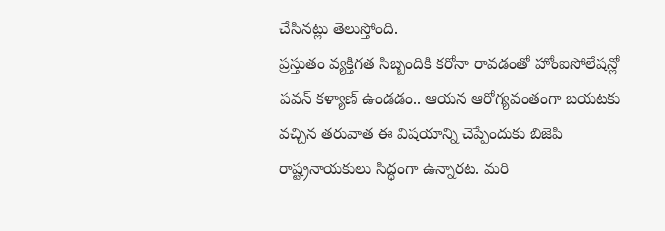చేసినట్లు తెలుస్తోంది.
ప్రస్తుతం వ్యక్తిగత సిబ్బందికి కరోనా రావడంతో హోంఐసోలేషన్లో పవన్ కళ్యాణ్ ఉండడం.. ఆయన ఆరోగ్యవంతంగా బయటకు వచ్చిన తరువాత ఈ విషయాన్ని చెప్పేందుకు బిజెపి రాష్ట్రనాయకులు సిద్ధంగా ఉన్నారట. మరి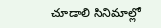చూడాలి సినిమాల్లో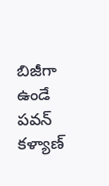బిజీగా ఉండే పవన్ కళ్యాణ్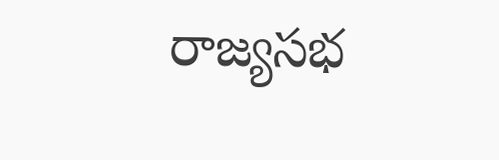రాజ్యసభ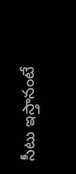సీటు ఇస్తానంటే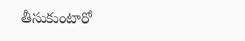తీసుకుంటారో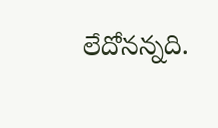లేదోనన్నది.